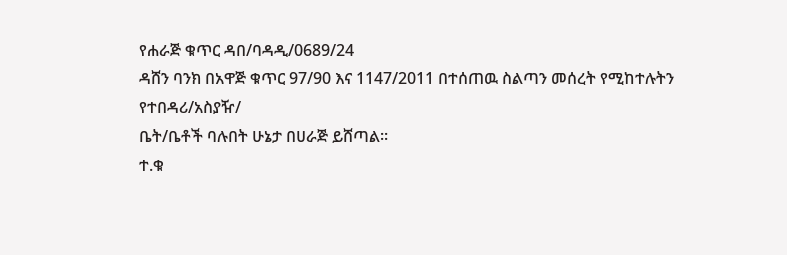የሐራጅ ቁጥር ዳበ/ባዳዲ/0689/24
ዳሸን ባንክ በአዋጅ ቁጥር 97/90 እና 1147/2011 በተሰጠዉ ስልጣን መሰረት የሚከተሉትን የተበዳሪ/አስያዥ/
ቤት/ቤቶች ባሉበት ሁኔታ በሀራጅ ይሸጣል፡፡
ተ.ቁ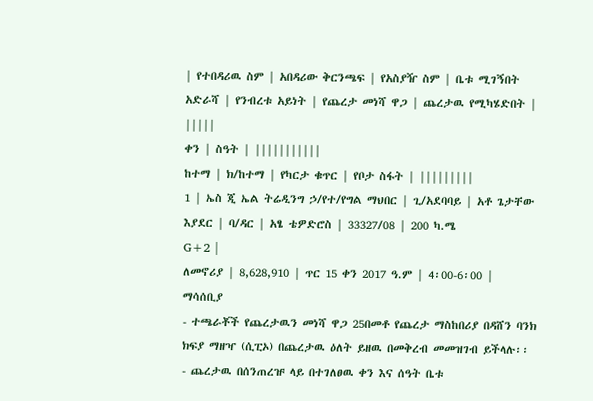| የተበዳሪዉ ስም | አበዳሪው ቅርንጫፍ | የአስያዥ ስም | ቤቱ ሚገኝበት አድራሻ | የንብረቱ አይነት | የጨረታ መነሻ ዋጋ | ጨረታዉ የሚካሄድበት | |||||
ቀን | ስዓት | |||||||||||
ከተማ | ክ/ከተማ | የካርታ ቁጥር | የቦታ ስፋት | |||||||||
1 | ኤስ ጂ ኤል ትሬዲንግ ኃ/የተ/የግል ማህበር | ጊ/አደባባይ | አቶ ጌታቸው እያደር | ባ/ዳር | አፄ ቴዎድሮስ | 33327/08 | 200 ካ.ሜ
G+2 |
ለመኖሪያ | 8,628,910 | ጥር 15 ቀን 2017 ዓ.ም | 4፡00-6፡00 |
ማሳሰቢያ
- ተጫራቾች የጨረታዉን መነሻ ዋጋ 25በመቶ የጨረታ ማስከበሪያ በዳሸን ባንክ ክፍያ ማዘዣ (ሲፒኦ) በጨረታዉ ዕለት ይዘዉ በመቅረብ መመዝገብ ይችላሉ፡፡
- ጨረታዉ በሰንጠረዡ ላይ በተገለፀዉ ቀን እና ሰዓት ቤቱ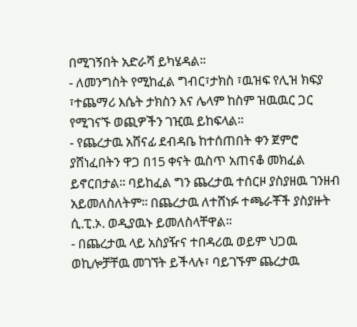በሚገኝበት አድራሻ ይካሄዳል፡፡
- ለመንግስት የሚከፈል ግብር፣ታክስ ፣ዉዝፍ የሊዝ ክፍያ ፣ተጨማሪ እሴት ታክስን እና ሌላም ከስም ዝዉዉር ጋር የሚገናኙ ወጪዎችን ገዢዉ ይከፍላል፡፡
- የጨረታዉ አሸናፊ ደብዳቤ ከተሰጠበት ቀን ጀምሮ ያሸነፈበትን ዋጋ በ15 ቀናት ዉስጥ አጠናቆ መክፈል ይኖርበታል፡፡ ባይከፈል ግን ጨረታዉ ተሰርዞ ያስያዘዉ ገንዘብ አይመለስለትም፡፡ በጨረታዉ ለተሸነፉ ተጫራቾች ያስያዙት ሲ.ፒ.ኦ. ወዲያዉኑ ይመለስላቸዋል፡፡
- በጨረታዉ ላይ አስያዥና ተበዳሪዉ ወይም ህጋዉ ወኪሎቻቸዉ መገኘት ይችላሉ፣ ባይገኙም ጨረታዉ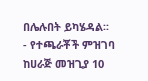በሌሉበት ይካሄዳል፡፡
- የተጫራቾች ምዝገባ ከሀራጅ መዝጊያ 10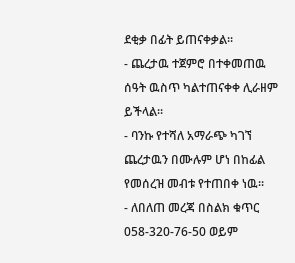ደቂቃ በፊት ይጠናቀቃል፡፡
- ጨረታዉ ተጀምሮ በተቀመጠዉ ሰዓት ዉስጥ ካልተጠናቀቀ ሊራዘም ይችላል፡፡
- ባንኩ የተሻለ አማራጭ ካገኘ ጨረታዉን በሙሉም ሆነ በከፊል የመሰረዝ መብቱ የተጠበቀ ነዉ፡፡
- ለበለጠ መረጃ በስልክ ቁጥር 058-320-76-50 ወይም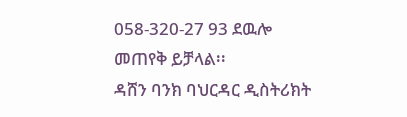058-320-27 93 ደዉሎ መጠየቅ ይቻላል፡፡
ዳሸን ባንክ ባህርዳር ዲስትሪክት